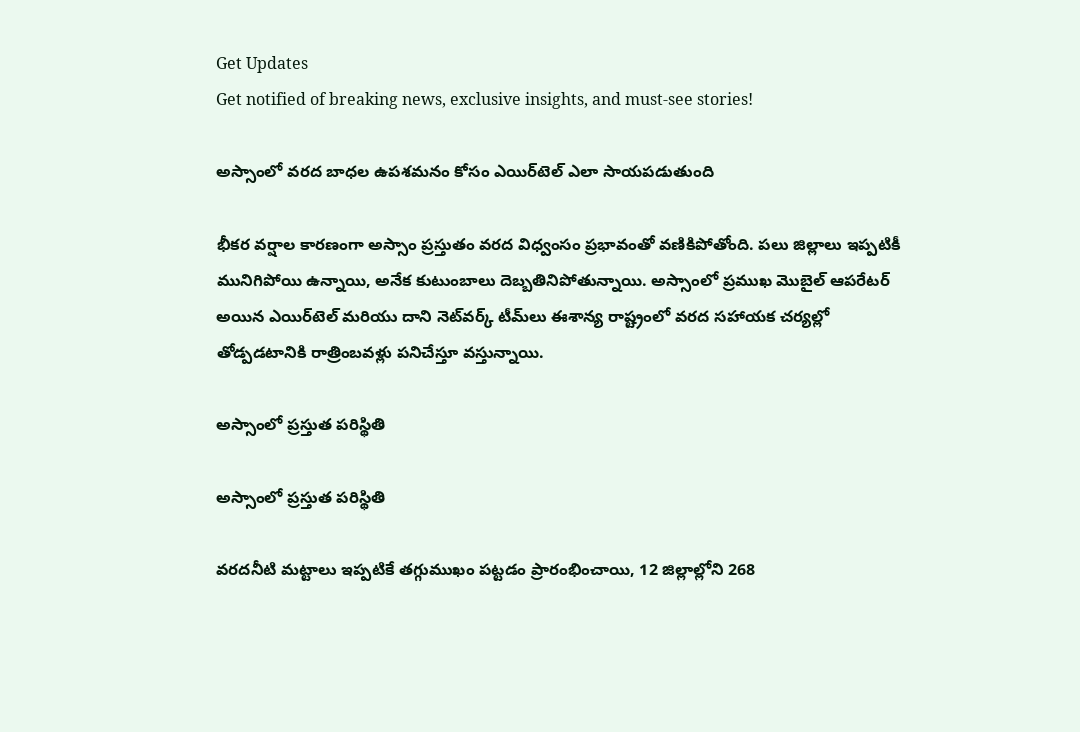Get Updates
Get notified of breaking news, exclusive insights, and must-see stories!

అస్సాంలో వరద బాధల ఉపశమనం కోసం ఎయిర్‌టెల్ ఎలా సాయపడుతుంది

భీకర వర్షాల కారణంగా అస్సాం ప్రస్తుతం వరద విధ్వంసం ప్రభావంతో వణికిపోతోంది. పలు జిల్లాలు ఇప్పటికీ మునిగిపోయి ఉన్నాయి, అనేక కుటుంబాలు దెబ్బతినిపోతున్నాయి. అస్సాంలో ప్రముఖ మొబైల్ ఆపరేటర్ అయిన ఎయిర్‌టెల్ మరియు దాని నెట్‌వర్క్ టీమ్‌లు ఈశాన్య రాష్ట్రంలో వరద సహాయక చర్యల్లో తోడ్పడటానికి రాత్రింబవళ్లు పనిచేస్తూ వస్తున్నాయి.

అస్సాంలో ప్రస్తుత పరిస్థితి

అస్సాంలో ప్రస్తుత పరిస్థితి

వరదనీటి మట్టాలు ఇప్పటికే తగ్గుముఖం పట్టడం ప్రారంభించాయి, 12 జిల్లాల్లోని 268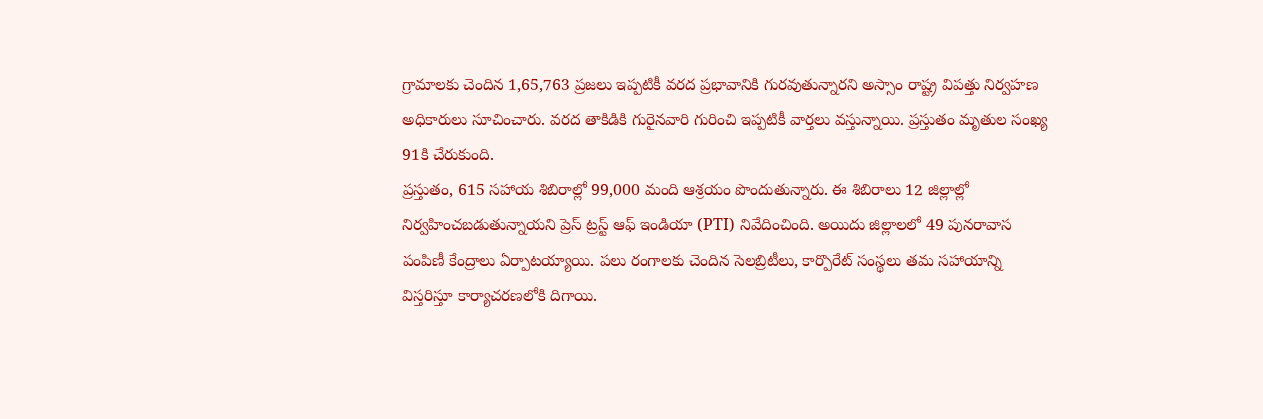గ్రామాలకు చెందిన 1,65,763 ప్రజలు ఇప్పటికీ వరద ప్రభావానికి గురవుతున్నారని అస్సాం రాష్ట్ర విపత్తు నిర్వహణ అధికారులు సూచించారు. వరద తాకిడికి గురైనవారి గురించి ఇప్పటికీ వార్తలు వస్తున్నాయి. ప్రస్తుతం మృతుల సంఖ్య 91కి చేరుకుంది.
ప్రస్తుతం, 615 సహాయ శిబిరాల్లో 99,000 మంది ఆశ్రయం పొందుతున్నారు. ఈ శిబిరాలు 12 జిల్లాల్లో నిర్వహించబడుతున్నాయని ప్రెస్ ట్రస్ట్ ఆఫ్ ఇండియా (PTI) నివేదించింది. అయిదు జిల్లాలలో 49 పునరావాస పంపిణీ కేంద్రాలు ఏర్పాటయ్యాయి. పలు రంగాలకు చెందిన సెలబ్రిటీలు, కార్పొరేట్ సంస్థలు తమ సహాయాన్ని విస్తరిస్తూ కార్యాచరణలోకి దిగాయి.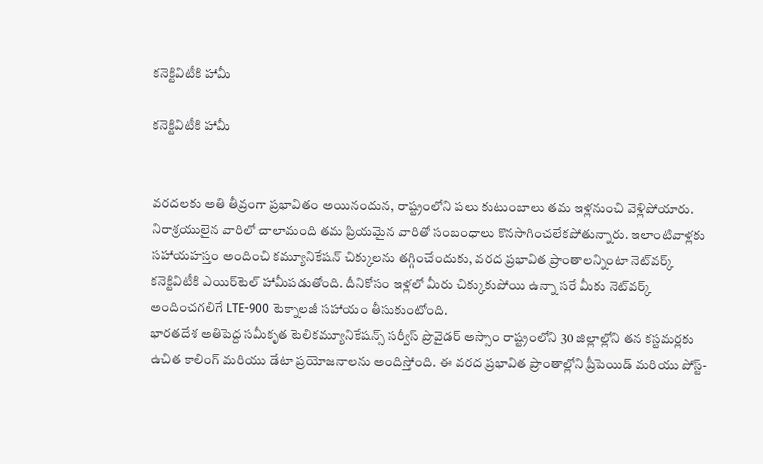కనెక్టివిటీకి హామీ

కనెక్టివిటీకి హామీ


వరదలకు అతి తీవ్రంగా ప్రభావితం అయినందున, రాష్ట్రంలోని పలు కుటుంబాలు తమ ఇళ్లనుంచి వెళ్లిపోయారు. నిరాశ్రయులైన వారిలో చాలామంది తమ ప్రియమైన వారితో సంబంధాలు కొనసాగించలేకపోతున్నారు. ఇలాంటివాళ్లకు సహాయహస్తం అందించి కమ్యూనికేషన్ చిక్కులను తగ్గించేందుకు, వరద ప్రభావిత ప్రాంతాలన్నింటా నెట్‌వర్క్ కనెక్టివిటీకి ఎయిర్‌టెల్ హామీపడుతోంది. దీనికోసం ఇళ్లలో మీరు చిక్కుకుపోయి ఉన్నా సరే మీకు నెట్‌వర్క్ అందించగలిగే LTE-900 టెక్నాలజీ సహాయం తీసుకుంటోంది.
భారతదేశ అతిపెద్ద సమీకృత టెలికమ్యూనికేషన్స్ సర్వీస్ ప్రొవైడర్ అస్సాం రాష్ట్రంలోని 30 జిల్లాల్లోని తన కస్టమర్లకు ఉచిత కాలింగ్ మరియు డేటా ప్రయోజనాలను అందిస్తోంది. ఈ వరద ప్రభావిత ప్రాంతాల్లోని ప్రీపెయిడ్ మరియు పోస్ట్-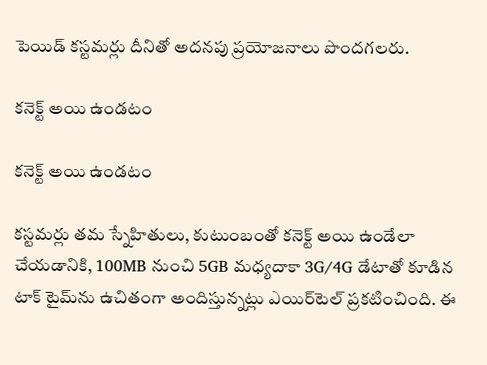పెయిడ్ కస్టమర్లు దీనితో అదనపు ప్రయోజనాలు పొందగలరు.

కనెక్ట్ అయి ఉండటం

కనెక్ట్ అయి ఉండటం

కస్టమర్లు తమ స్నేహితులు, కుటుంబంతో కనెక్ట్ అయి ఉండేలా చేయడానికి, 100MB నుంచి 5GB మధ్యదాకా 3G/4G డేటాతో కూడిన టాక్ టైమ్‌ను ఉచితంగా అందిస్తున్నట్లు ఎయిర్‌టెల్ ప్రకటించింది. ఈ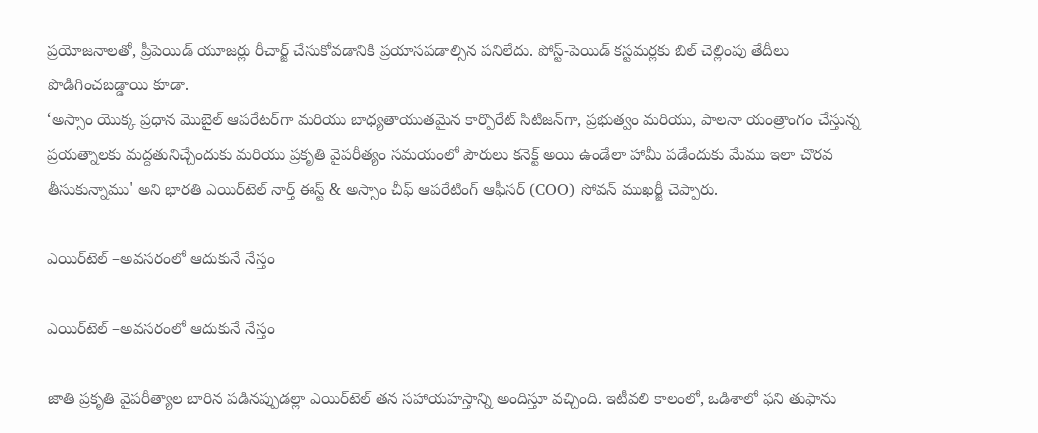ప్రయోజనాలతో, ప్రీపెయిడ్ యూజర్లు రీచార్జ్ చేసుకోవడానికి ప్రయాసపడాల్సిన పనిలేదు. పోస్ట్-పెయిడ్ కస్టమర్లకు బిల్ చెల్లింపు తేదీలు పొడిగించబడ్డాయి కూడా.
‘అస్సాం యొక్క ప్రధాన మొబైల్ ఆపరేటర్‌గా మరియు బాధ్యతాయుతమైన కార్పొరేట్ సిటిజన్‌గా, ప్రభుత్వం మరియు, పాలనా యంత్రాంగం చేస్తున్న ప్రయత్నాలకు మద్దతునిచ్చేందుకు మరియు ప్రకృతి వైపరీత్యం సమయంలో పౌరులు కనెక్ట్ అయి ఉండేలా హామీ పడేందుకు మేము ఇలా చొరవ తీసుకున్నాము' అని భారతి ఎయిర్‌టెల్ నార్త్ ఈస్ట్ & అస్సాం చీఫ్ ఆపరేటింగ్ ఆఫీసర్ (COO) సోవన్ ముఖర్జీ చెప్పారు.

ఎయిర్‌టెల్ –అవసరంలో ఆదుకునే నేస్తం

ఎయిర్‌టెల్ –అవసరంలో ఆదుకునే నేస్తం

జాతి ప్రకృతి వైపరీత్యాల బారిన పడినప్పుడల్లా ఎయిర్‌టెల్ తన సహాయహస్తాన్ని అందిస్తూ వచ్చింది. ఇటీవలి కాలంలో, ఒడిశాలో ఫని తుఫాను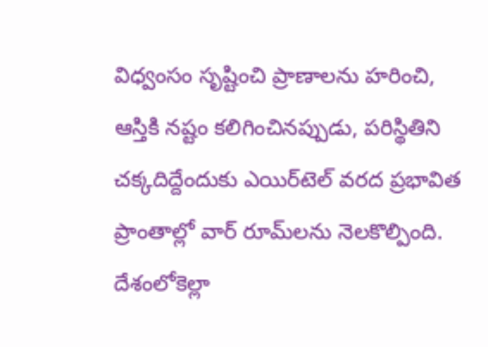విధ్వంసం సృష్టించి ప్రాణాలను హరించి, ఆస్తికి నష్టం కలిగించినప్పుడు, పరిస్థితిని చక్కదిద్దేందుకు ఎయిర్‌టెల్ వరద ప్రభావిత ప్రాంతాల్లో వార్ రూమ్‌లను నెలకొల్పింది. దేశంలోకెల్లా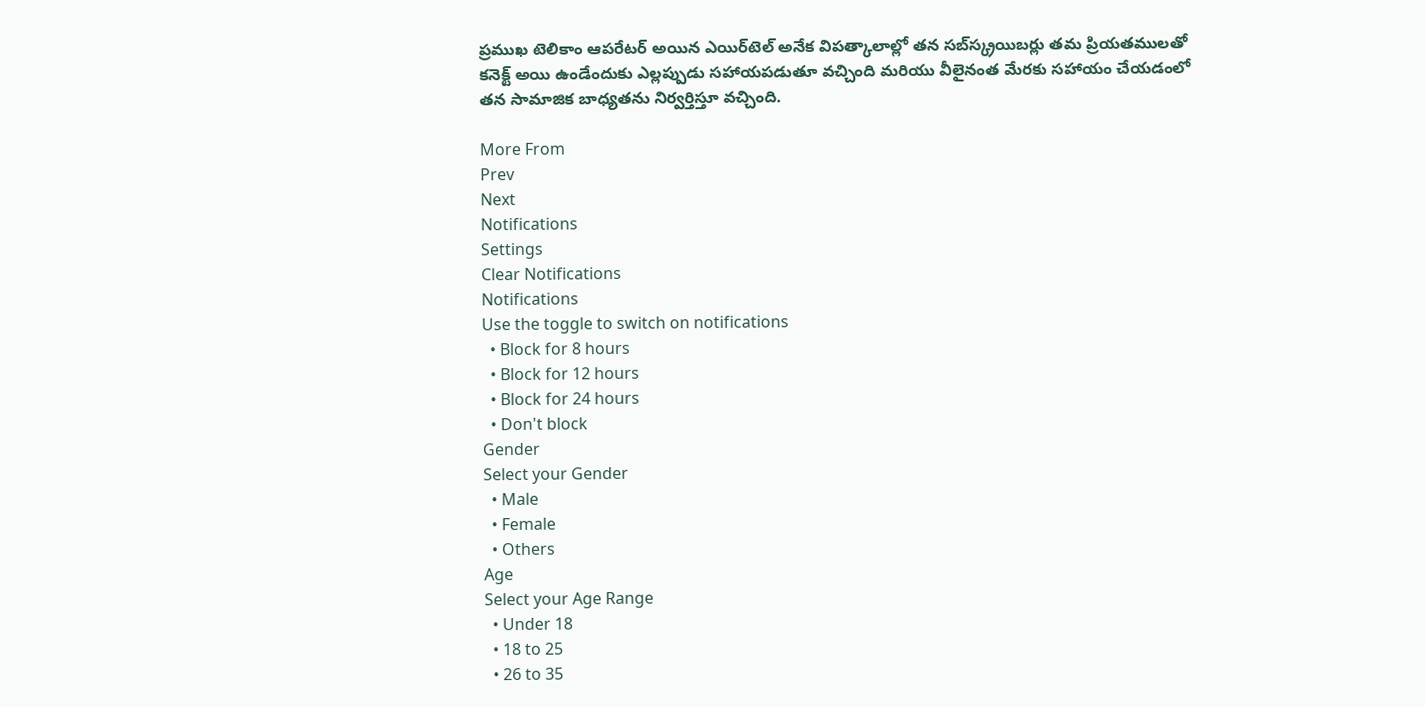ప్రముఖ టెలికాం ఆపరేటర్ అయిన ఎయిర్‌టెల్ అనేక విపత్కాలాల్లో తన సబ్‌స్క్రయిబర్లు తమ ప్రియతములతో కనెక్ట్ అయి ఉండేందుకు ఎల్లప్పుడు సహాయపడుతూ వచ్చింది మరియు వీలైనంత మేరకు సహాయం చేయడంలో తన సామాజిక బాధ్యతను నిర్వర్తిస్తూ వచ్చింది.

More From
Prev
Next
Notifications
Settings
Clear Notifications
Notifications
Use the toggle to switch on notifications
  • Block for 8 hours
  • Block for 12 hours
  • Block for 24 hours
  • Don't block
Gender
Select your Gender
  • Male
  • Female
  • Others
Age
Select your Age Range
  • Under 18
  • 18 to 25
  • 26 to 35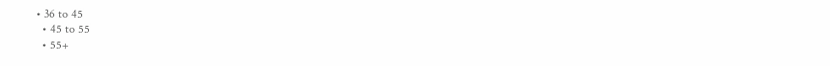• 36 to 45
  • 45 to 55
  • 55+